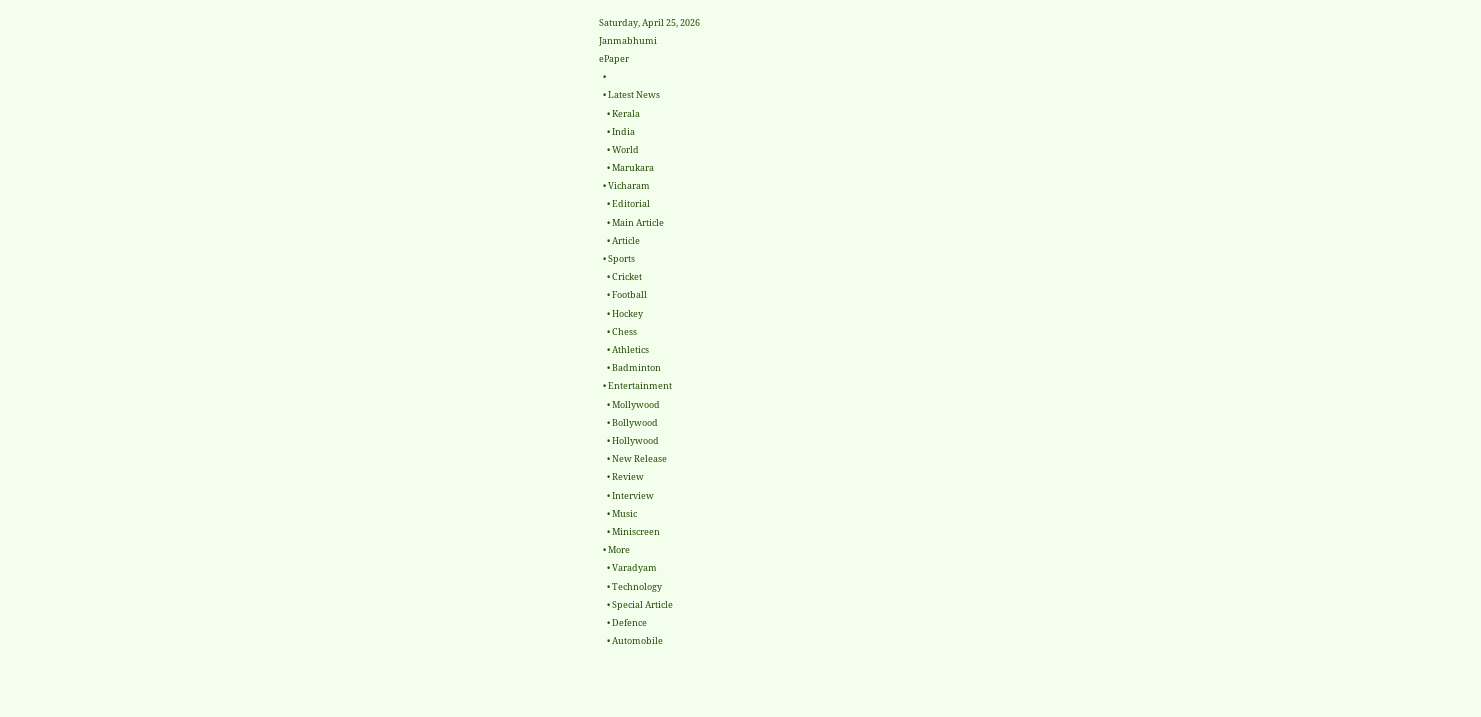Saturday, April 25, 2026
Janmabhumi
ePaper
  •
  • Latest News
    • Kerala
    • India
    • World
    • Marukara
  • Vicharam
    • Editorial
    • Main Article
    • Article
  • Sports
    • Cricket
    • Football
    • Hockey
    • Chess
    • Athletics
    • Badminton
  • Entertainment
    • Mollywood
    • Bollywood
    • Hollywood
    • New Release
    • Review
    • Interview
    • Music
    • Miniscreen
  • More
    • Varadyam
    • Technology
    • Special Article
    • Defence
    • Automobile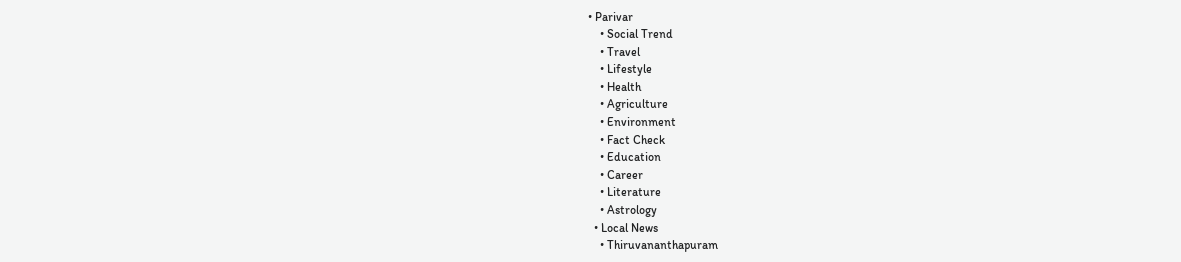• Parivar
    • Social Trend
    • Travel
    • Lifestyle
    • Health
    • Agriculture
    • Environment
    • Fact Check
    • Education
    • Career
    • Literature
    • Astrology
  • Local News
    • Thiruvananthapuram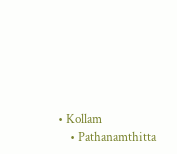• Kollam
    • Pathanamthitta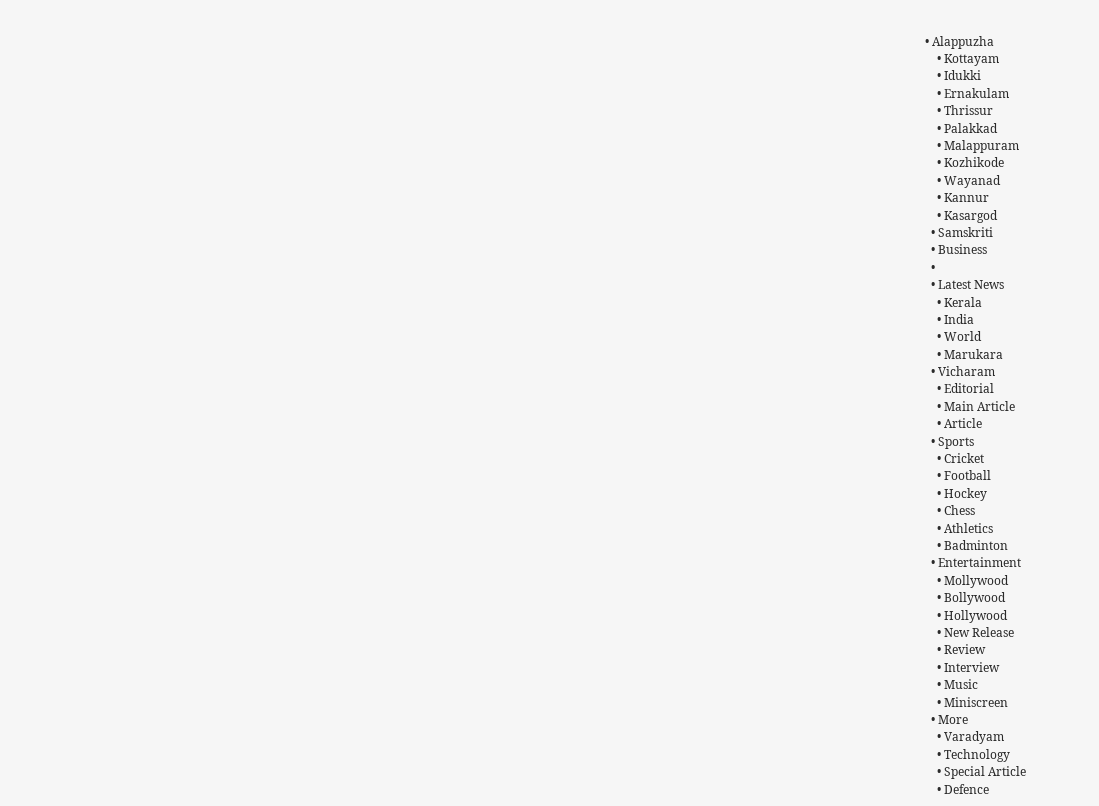• Alappuzha
    • Kottayam
    • Idukki
    • Ernakulam
    • Thrissur
    • Palakkad
    • Malappuram
    • Kozhikode
    • Wayanad
    • Kannur
    • Kasargod
  • Samskriti
  • Business
  •
  • Latest News
    • Kerala
    • India
    • World
    • Marukara
  • Vicharam
    • Editorial
    • Main Article
    • Article
  • Sports
    • Cricket
    • Football
    • Hockey
    • Chess
    • Athletics
    • Badminton
  • Entertainment
    • Mollywood
    • Bollywood
    • Hollywood
    • New Release
    • Review
    • Interview
    • Music
    • Miniscreen
  • More
    • Varadyam
    • Technology
    • Special Article
    • Defence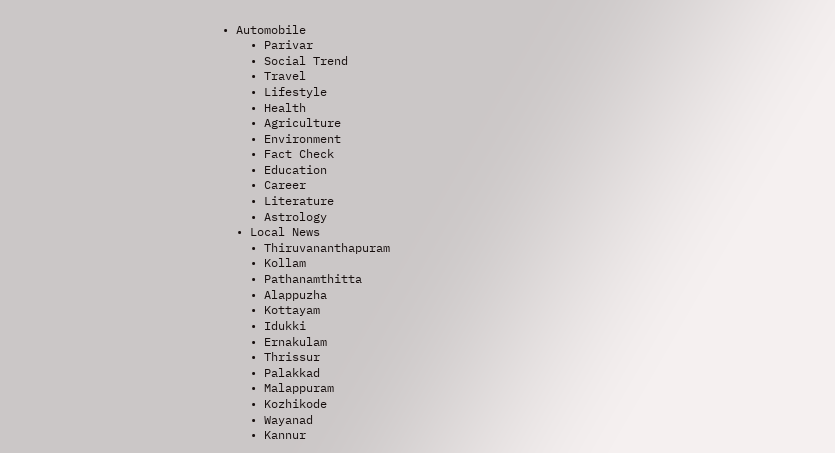• Automobile
    • Parivar
    • Social Trend
    • Travel
    • Lifestyle
    • Health
    • Agriculture
    • Environment
    • Fact Check
    • Education
    • Career
    • Literature
    • Astrology
  • Local News
    • Thiruvananthapuram
    • Kollam
    • Pathanamthitta
    • Alappuzha
    • Kottayam
    • Idukki
    • Ernakulam
    • Thrissur
    • Palakkad
    • Malappuram
    • Kozhikode
    • Wayanad
    • Kannur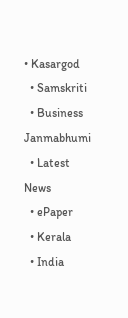• Kasargod
  • Samskriti
  • Business
Janmabhumi
  • Latest News
  • ePaper
  • Kerala
  • India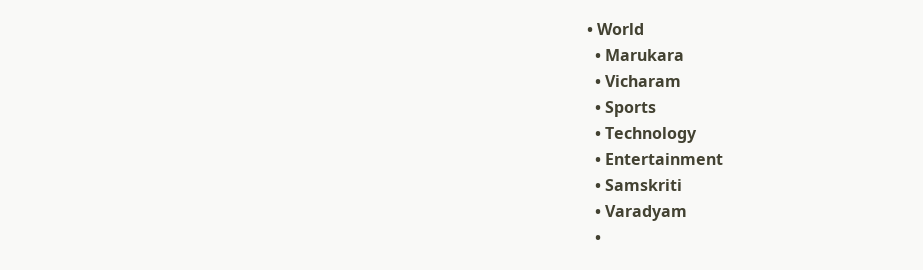• World
  • Marukara
  • Vicharam
  • Sports
  • Technology
  • Entertainment
  • Samskriti
  • Varadyam
  •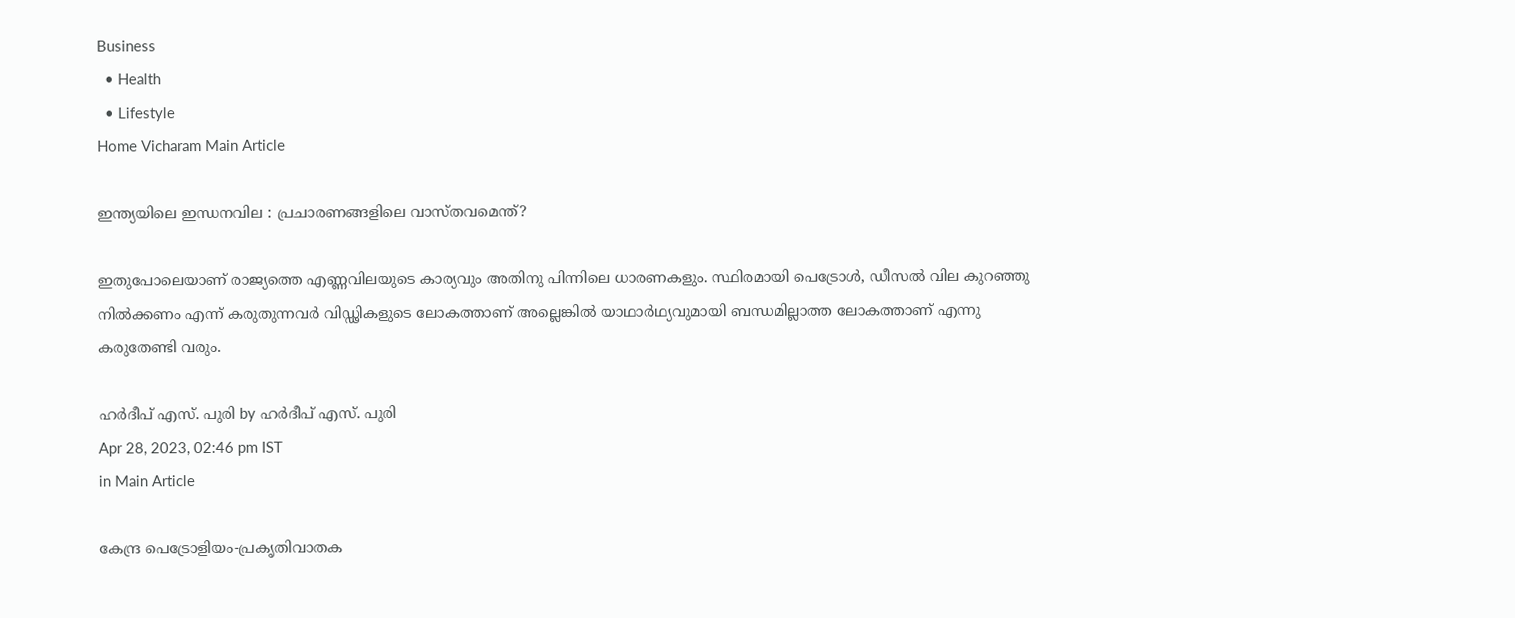Business
  • Health
  • Lifestyle
Home Vicharam Main Article

ഇന്ത്യയിലെ ഇന്ധനവില : പ്രചാരണങ്ങളിലെ വാസ്തവമെന്ത്?

ഇതുപോലെയാണ് രാജ്യത്തെ എണ്ണവിലയുടെ കാര്യവും അതിനു പിന്നിലെ ധാരണകളും. സ്ഥിരമായി പെട്രോള്‍, ഡീസല്‍ വില കുറഞ്ഞു നില്‍ക്കണം എന്ന് കരുതുന്നവര്‍ വിഡ്ഢികളുടെ ലോകത്താണ് അല്ലെങ്കില്‍ യാഥാര്‍ഥ്യവുമായി ബന്ധമില്ലാത്ത ലോകത്താണ് എന്നു കരുതേണ്ടി വരും.

ഹര്‍ദീപ് എസ്. പുരി by ഹര്‍ദീപ് എസ്. പുരി
Apr 28, 2023, 02:46 pm IST
in Main Article

കേന്ദ്ര പെട്രോളിയം-പ്രകൃതിവാതക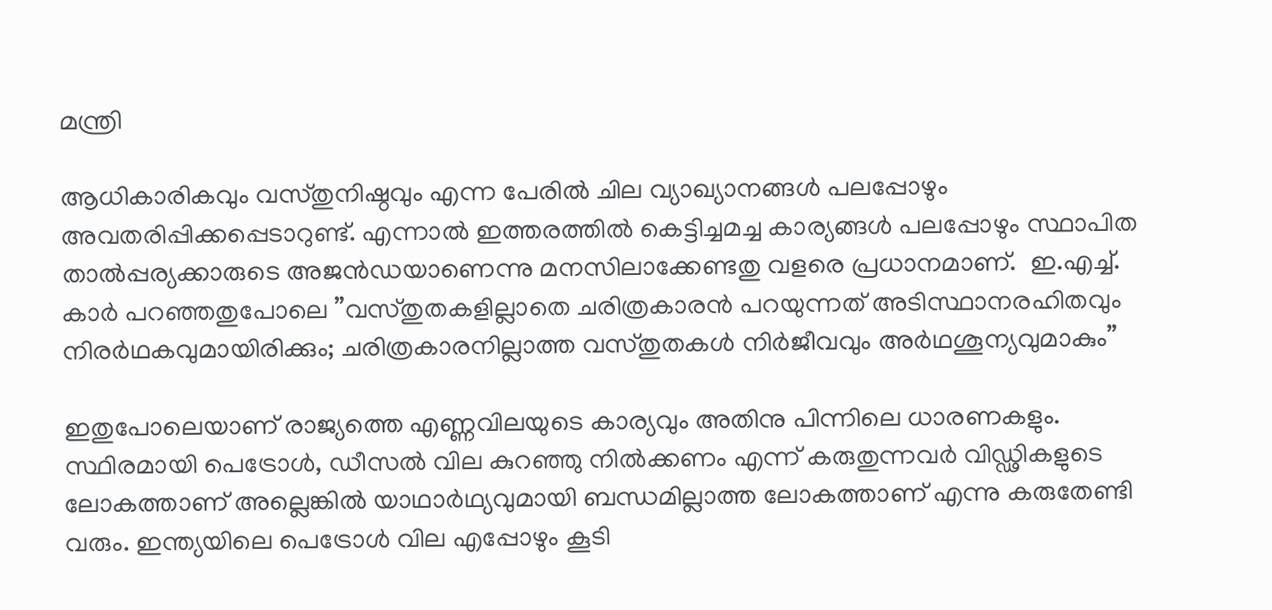മന്ത്രി

ആധികാരികവും വസ്തുനിഷ്ഠവും എന്ന പേരില്‍ ചില വ്യാഖ്യാനങ്ങള്‍ പലപ്പോഴും അവതരിപ്പിക്കപ്പെടാറുണ്ട്. എന്നാല്‍ ഇത്തരത്തില്‍ കെട്ടിച്ചമച്ച കാര്യങ്ങള്‍ പലപ്പോഴും സ്ഥാപിത താല്‍പ്പര്യക്കാരുടെ അജന്‍ഡയാണെന്നു മനസിലാക്കേണ്ടതു വളരെ പ്രധാനമാണ്.  ഇ.എച്ച്. കാര്‍ പറഞ്ഞതുപോലെ ”വസ്തുതകളില്ലാതെ ചരിത്രകാരന്‍ പറയുന്നത് അടിസ്ഥാനരഹിതവും നിരര്‍ഥകവുമായിരിക്കും; ചരിത്രകാരനില്ലാത്ത വസ്തുതകള്‍ നിര്‍ജീവവും അര്‍ഥശൂന്യവുമാകും”

ഇതുപോലെയാണ് രാജ്യത്തെ എണ്ണവിലയുടെ കാര്യവും അതിനു പിന്നിലെ ധാരണകളും. സ്ഥിരമായി പെട്രോള്‍, ഡീസല്‍ വില കുറഞ്ഞു നില്‍ക്കണം എന്ന് കരുതുന്നവര്‍ വിഡ്ഢികളുടെ ലോകത്താണ് അല്ലെങ്കില്‍ യാഥാര്‍ഥ്യവുമായി ബന്ധമില്ലാത്ത ലോകത്താണ് എന്നു കരുതേണ്ടി വരും. ഇന്ത്യയിലെ പെട്രോള്‍ വില എപ്പോഴും കൂടി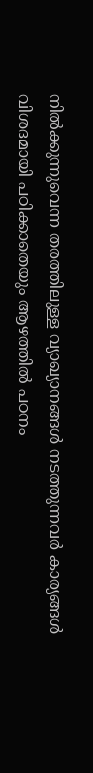നില്‍ക്കുന്നുവെന്ന തരത്തിലുള്ള വ്യാഖ്യാനങ്ങള്‍ നടത്തുന്നവര്‍ കാര്യങ്ങള്‍ വിശദമായി പഠിക്കാതെയും ആഴത്തില്‍ പഠനം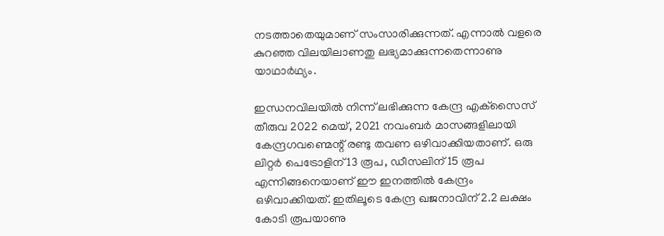നടത്താതെയുമാണ് സംസാരിക്കുന്നത്. എന്നാല്‍ വളരെ കുറഞ്ഞ വിലയിലാണതു ലഭ്യമാക്കുന്നതെന്നാണു യാഥാര്‍ഥ്യം.

ഇന്ധനവിലയില്‍ നിന്ന് ലഭിക്കുന്ന കേന്ദ്ര എക്‌സൈസ് തീരുവ 2022 മെയ്, 2021 നവംബര്‍ മാസങ്ങളിലായി കേന്ദ്രഗവണ്മെന്റ് രണ്ടു തവണ ഒഴിവാക്കിയതാണ്. ഒരു ലിറ്റര്‍ പെട്രോളിന് 13 രൂപ, ഡീസലിന് 15 രൂപ എന്നിങ്ങനെയാണ് ഈ ഇനത്തില്‍ കേന്ദ്രം ഒഴിവാക്കിയത്. ഇതിലൂടെ കേന്ദ്ര ഖജനാവിന് 2.2 ലക്ഷം കോടി രൂപയാണു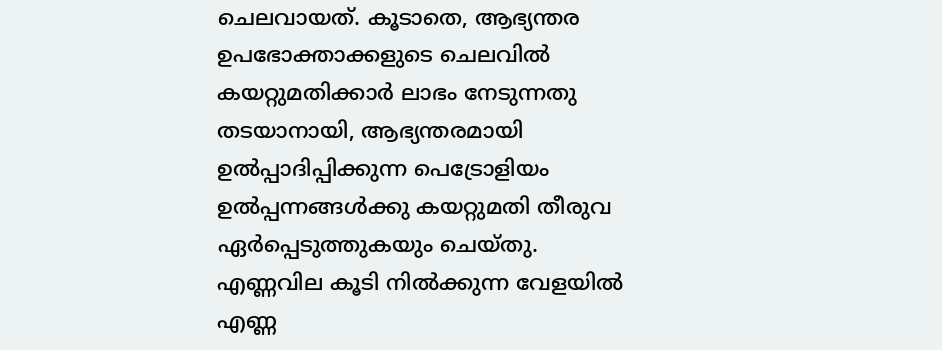ചെലവായത്. കൂടാതെ, ആഭ്യന്തര ഉപഭോക്താക്കളുടെ ചെലവില്‍ കയറ്റുമതിക്കാര്‍ ലാഭം നേടുന്നതു തടയാനായി, ആഭ്യന്തരമായി ഉല്‍പ്പാദിപ്പിക്കുന്ന പെട്രോളിയം ഉല്‍പ്പന്നങ്ങള്‍ക്കു കയറ്റുമതി തീരുവ ഏര്‍പ്പെടുത്തുകയും ചെയ്തു. എണ്ണവില കൂടി നില്‍ക്കുന്ന വേളയില്‍ എണ്ണ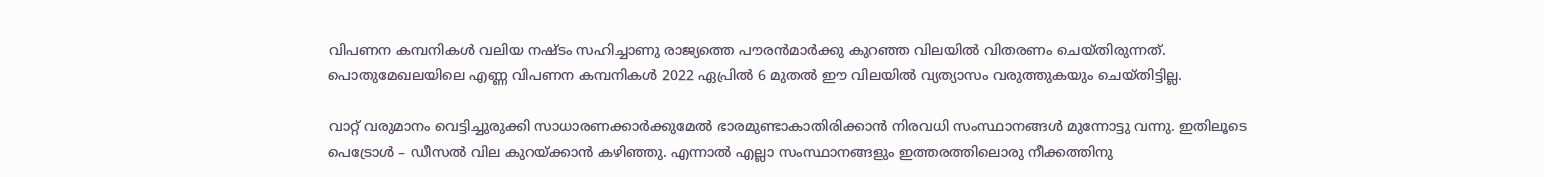വിപണന കമ്പനികള്‍ വലിയ നഷ്ടം സഹിച്ചാണു രാജ്യത്തെ പൗരന്‍മാര്‍ക്കു കുറഞ്ഞ വിലയില്‍ വിതരണം ചെയ്തിരുന്നത്. പൊതുമേഖലയിലെ എണ്ണ വിപണന കമ്പനികള്‍ 2022 ഏപ്രില്‍ 6 മുതല്‍ ഈ വിലയില്‍ വ്യത്യാസം വരുത്തുകയും ചെയ്തിട്ടില്ല.

വാറ്റ് വരുമാനം വെട്ടിച്ചുരുക്കി സാധാരണക്കാര്‍ക്കുമേല്‍ ഭാരമുണ്ടാകാതിരിക്കാന്‍ നിരവധി സംസ്ഥാനങ്ങള്‍ മുന്നോട്ടു വന്നു. ഇതിലൂടെ പെട്രോള്‍ – ഡീസല്‍ വില കുറയ്‌ക്കാന്‍ കഴിഞ്ഞു. എന്നാല്‍ എല്ലാ സംസ്ഥാനങ്ങളും ഇത്തരത്തിലൊരു നീക്കത്തിനു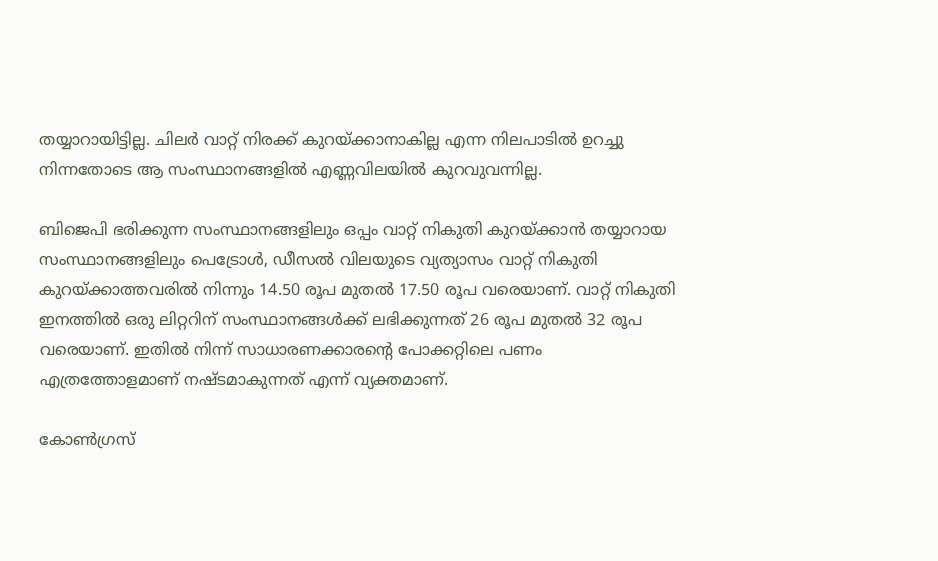തയ്യാറായിട്ടില്ല. ചിലര്‍ വാറ്റ് നിരക്ക് കുറയ്‌ക്കാനാകില്ല എന്ന നിലപാടില്‍ ഉറച്ചു നിന്നതോടെ ആ സംസ്ഥാനങ്ങളില്‍ എണ്ണവിലയില്‍ കുറവുവന്നില്ല.

ബിജെപി ഭരിക്കുന്ന സംസ്ഥാനങ്ങളിലും ഒപ്പം വാറ്റ് നികുതി കുറയ്‌ക്കാന്‍ തയ്യാറായ സംസ്ഥാനങ്ങളിലും പെട്രോള്‍, ഡീസല്‍ വിലയുടെ വ്യത്യാസം വാറ്റ് നികുതി കുറയ്‌ക്കാത്തവരില്‍ നിന്നും 14.50 രൂപ മുതല്‍ 17.50 രൂപ വരെയാണ്. വാറ്റ് നികുതി ഇനത്തില്‍ ഒരു ലിറ്ററിന് സംസ്ഥാനങ്ങള്‍ക്ക് ലഭിക്കുന്നത് 26 രൂപ മുതല്‍ 32 രൂപ വരെയാണ്. ഇതില്‍ നിന്ന് സാധാരണക്കാരന്റെ പോക്കറ്റിലെ പണം എത്രത്തോളമാണ് നഷ്ടമാകുന്നത് എന്ന് വ്യക്തമാണ്.

കോണ്‍ഗ്രസ്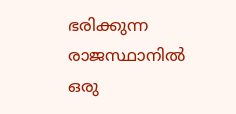ഭരിക്കുന്ന രാജസ്ഥാനില്‍ ഒരു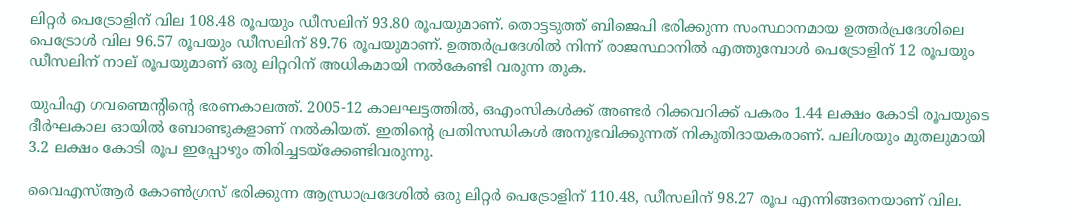ലിറ്റര്‍ പെട്രോളിന് വില 108.48 രൂപയും ഡീസലിന് 93.80 രൂപയുമാണ്. തൊട്ടടുത്ത് ബിജെപി ഭരിക്കുന്ന സംസ്ഥാനമായ ഉത്തര്‍പ്രദേശിലെ പെട്രോള്‍ വില 96.57 രൂപയും ഡീസലിന് 89.76 രൂപയുമാണ്. ഉത്തര്‍പ്രദേശില്‍ നിന്ന് രാജസ്ഥാനില്‍ എത്തുമ്പോള്‍ പെട്രോളിന് 12 രൂപയും ഡീസലിന് നാല് രൂപയുമാണ് ഒരു ലിറ്ററിന് അധികമായി നല്‍കേണ്ടി വരുന്ന തുക.

യുപിഎ ഗവണ്മെന്റിന്റെ ഭരണകാലത്ത്. 2005-12 കാലഘട്ടത്തില്‍, ഒഎംസികള്‍ക്ക് അണ്ടര്‍ റിക്കവറിക്ക് പകരം 1.44 ലക്ഷം കോടി രൂപയുടെ ദീര്‍ഘകാല ഓയില്‍ ബോണ്ടുകളാണ് നല്‍കിയത്. ഇതിന്റെ പ്രതിസന്ധികള്‍ അനുഭവിക്കുന്നത് നികുതിദായകരാണ്. പലിശയും മുതലുമായി 3.2 ലക്ഷം കോടി രൂപ ഇപ്പോഴും തിരിച്ചടയ്‌ക്കേണ്ടിവരുന്നു.

വൈഎസ്ആര്‍ കോണ്‍ഗ്രസ് ഭരിക്കുന്ന ആന്ധ്രാപ്രദേശില്‍ ഒരു ലിറ്റര്‍ പെട്രോളിന് 110.48, ഡീസലിന് 98.27 രൂപ എന്നിങ്ങനെയാണ് വില.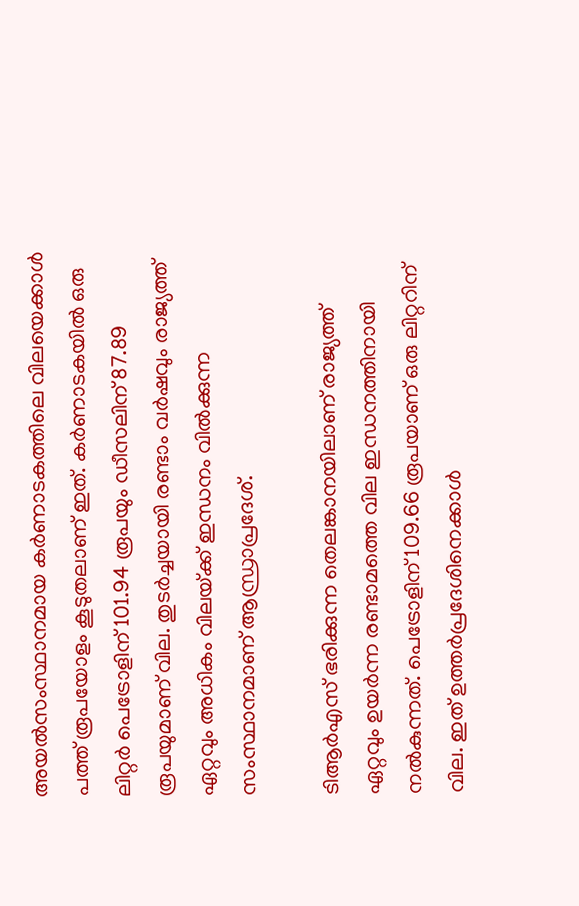അയല്‍സംസ്ഥാനമായ കര്‍ണാടകത്തിലെ വിലയെക്കാള്‍ പത്ത് രൂപയോളം കൂടുതലാണ് ഇത്. കര്‍ണാടകയില്‍ ഒരു ലിറ്റര്‍ പെട്രോളിന് 101.94 രൂപയും ഡീസലിന് 87.89 രൂപയുമാണ് വില. തുടര്‍ച്ചയായി രണ്ടാം വര്‍ഷവും രാജ്യത്ത് ഏറ്റവും അധികം വിലയ്‌ക്ക് ഇന്ധനം വില്‍ക്കുന്ന സംസ്ഥാനമാണ് ആന്ധ്രാപ്രദേശ്.

ടിആര്‍എസ് ഭരിക്കുന്ന തെലങ്കാനയിലാണ് രാജ്യത്ത് ഏറ്റവും ഉയര്‍ന്ന രണ്ടാമത്തെ വില ഇന്ധനത്തിനായി നല്‍കുന്നത്. പെട്രോളിന് 109.66 രൂപയാണ് ഒരു ലിറ്ററിന് വില. ഇത് ഉത്തര്‍പ്രദേശിനെക്കാള്‍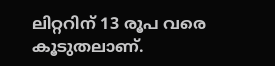ലിറ്ററിന് 13 രൂപ വരെ കൂടുതലാണ്.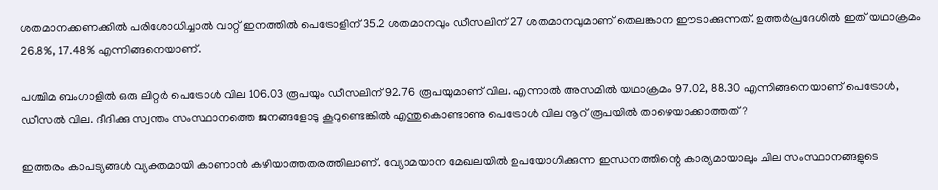ശതമാനക്കണക്കില്‍ പരിശോധിച്ചാല്‍ വാറ്റ് ഇനത്തില്‍ പെട്രോളിന് 35.2 ശതമാനവും ഡീസലിന് 27 ശതമാനവുമാണ് തെലങ്കാന ഈടാക്കുന്നത്. ഉത്തര്‍പ്രദേശില്‍ ഇത് യഥാക്രമം 26.8%, 17.48% എന്നിങ്ങനെയാണ്.

പശ്ചിമ ബംഗാളില്‍ ഒരു ലിറ്റര്‍ പെട്രോള്‍ വില 106.03 രൂപയും ഡീസലിന് 92.76 രൂപയുമാണ് വില. എന്നാല്‍ അസമില്‍ യഥാക്രമം 97.02, 88.30 എന്നിങ്ങനെയാണ് പെട്രോള്‍, ഡീസല്‍ വില. ദീദിക്കു സ്വന്തം സംസ്ഥാനത്തെ ജനങ്ങളോടു കൂറുണ്ടെങ്കില്‍ എന്തുകൊണ്ടാണു പെട്രോള്‍ വില നൂറ് രൂപയില്‍ താഴെയാക്കാത്തത്?

ഇത്തരം കാപട്യങ്ങള്‍ വ്യക്തമായി കാണാന്‍ കഴിയാത്തതരത്തിലാണ്. വ്യോമയാന മേഖലയില്‍ ഉപയോഗിക്കുന്ന ഇന്ധനത്തിന്റെ കാര്യമായാലും ചില സംസ്ഥാനങ്ങളുടെ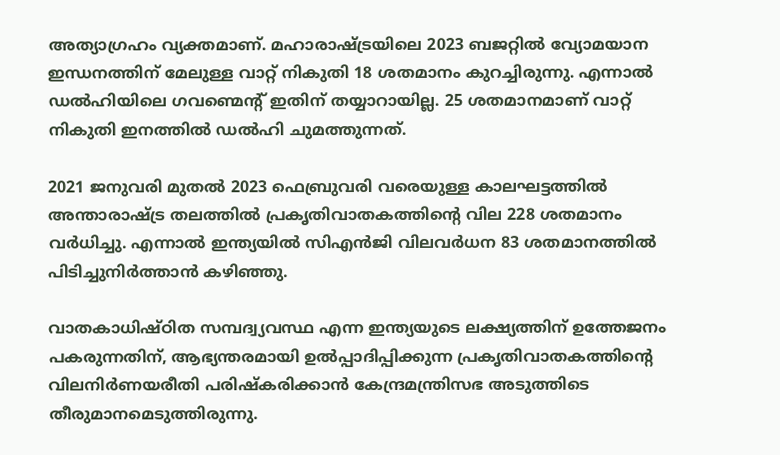അത്യാഗ്രഹം വ്യക്തമാണ്. മഹാരാഷ്‌ട്രയിലെ 2023 ബജറ്റില്‍ വ്യോമയാന ഇന്ധനത്തിന് മേലുള്ള വാറ്റ് നികുതി 18 ശതമാനം കുറച്ചിരുന്നു. എന്നാല്‍ ഡല്‍ഹിയിലെ ഗവണ്മെന്റ് ഇതിന് തയ്യാറായില്ല. 25 ശതമാനമാണ് വാറ്റ് നികുതി ഇനത്തില്‍ ഡല്‍ഹി ചുമത്തുന്നത്.

2021 ജനുവരി മുതല്‍ 2023 ഫെബ്രുവരി വരെയുള്ള കാലഘട്ടത്തില്‍ അന്താരാഷ്‌ട്ര തലത്തില്‍ പ്രകൃതിവാതകത്തിന്റെ വില 228 ശതമാനം വര്‍ധിച്ചു. എന്നാല്‍ ഇന്ത്യയില്‍ സിഎന്‍ജി വിലവര്‍ധന 83 ശതമാനത്തില്‍ പിടിച്ചുനിര്‍ത്താന്‍ കഴിഞ്ഞു.

വാതകാധിഷ്ഠിത സമ്പദ്വ്യവസ്ഥ എന്ന ഇന്ത്യയുടെ ലക്ഷ്യത്തിന് ഉത്തേജനം പകരുന്നതിന്, ആഭ്യന്തരമായി ഉല്‍പ്പാദിപ്പിക്കുന്ന പ്രകൃതിവാതകത്തിന്റെ വിലനിര്‍ണയരീതി പരിഷ്‌കരിക്കാന്‍ കേന്ദ്രമന്ത്രിസഭ അടുത്തിടെ തീരുമാനമെടുത്തിരുന്നു.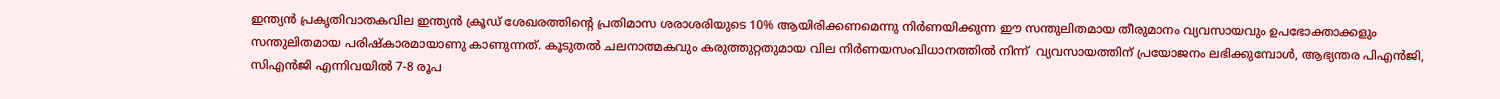ഇന്ത്യന്‍ പ്രകൃതിവാതകവില ഇന്ത്യന്‍ ക്രൂഡ് ശേഖരത്തിന്റെ പ്രതിമാസ ശരാശരിയുടെ 10% ആയിരിക്കണമെന്നു നിര്‍ണയിക്കുന്ന ഈ സന്തുലിതമായ തീരുമാനം വ്യവസായവും ഉപഭോക്താക്കളും സന്തുലിതമായ പരിഷ്‌കാരമായാണു കാണുന്നത്. കൂടുതല്‍ ചലനാത്മകവും കരുത്തുറ്റതുമായ വില നിര്‍ണയസംവിധാനത്തില്‍ നിന്ന്  വ്യവസായത്തിന് പ്രയോജനം ലഭിക്കുമ്പോള്‍, ആഭ്യന്തര പിഎന്‍ജി, സിഎന്‍ജി എന്നിവയില്‍ 7-8 രൂപ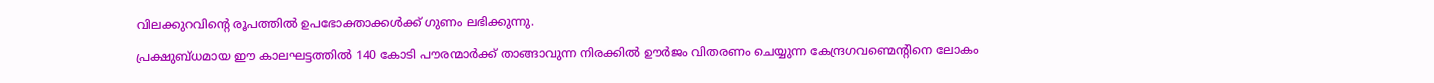വിലക്കുറവിന്റെ രൂപത്തില്‍ ഉപഭോക്താക്കള്‍ക്ക് ഗുണം ലഭിക്കുന്നു.

പ്രക്ഷുബ്ധമായ ഈ കാലഘട്ടത്തില്‍ 140 കോടി പൗരന്മാര്‍ക്ക് താങ്ങാവുന്ന നിരക്കില്‍ ഊര്‍ജം വിതരണം ചെയ്യുന്ന കേന്ദ്രഗവണ്മെന്റിനെ ലോകം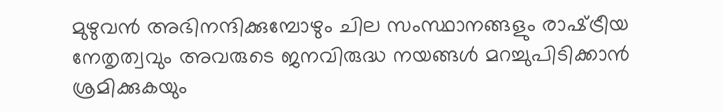മുഴുവന്‍ അഭിനന്ദിക്കുമ്പോഴും ചില സംസ്ഥാനങ്ങളും രാഷ്‌ട്രീയ നേതൃത്വവും അവരുടെ ജനവിരുദ്ധ നയങ്ങള്‍ മറച്ചുപിടിക്കാന്‍ ശ്രമിക്കുകയും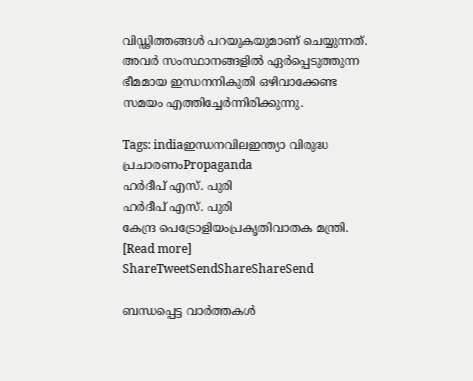വിഡ്ഢിത്തങ്ങള്‍ പറയുകയുമാണ് ചെയ്യുന്നത്. അവര്‍ സംസ്ഥാനങ്ങളില്‍ ഏര്‍പ്പെടുത്തുന്ന ഭീമമായ ഇന്ധനനികുതി ഒഴിവാക്കേണ്ട സമയം എത്തിച്ചേര്‍ന്നിരിക്കുന്നു.

Tags: indiaഇന്ധനവിലഇന്ത്യാ വിരുദ്ധ പ്രചാരണംPropaganda
ഹര്‍ദീപ് എസ്. പുരി
ഹര്‍ദീപ് എസ്. പുരി
കേന്ദ്ര പെട്രോളിയംപ്രകൃതിവാതക മന്ത്രി. [Read more]
ShareTweetSendShareShareSend

ബന്ധപ്പെട്ട വാര്‍ത്തകള്‍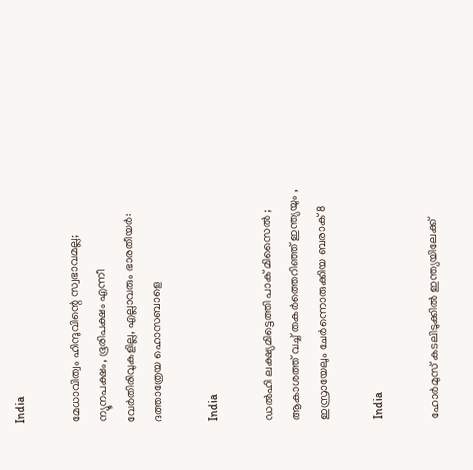India

മേധാവിത്വം ഹിന്ദുവിന്റെ സ്വഭാവമല്ല; ന്യൂനപക്ഷം, ഭൂരിപക്ഷം എന്നീ വേര്‍തിരിവുകളില്ല, എല്ലാവരും ഭാരതീയർ: ദത്താത്രേയ ഹൊസബാളെ

India

ഡൽഹി ലക്ഷ്യമിട്ടെത്തി പാക് മിസൈൽ ; ആകാശത്ത് വച്ച് തകർത്തെറിഞ്ഞ് ഇന്ത്യയും , ഇസ്രായേലും ചേർന്നൊരുക്കിയ ബരാക് 8

India

ഹോർമുസ് കടലിടുക്കിൽ ഇന്ത്യയിലേക്ക്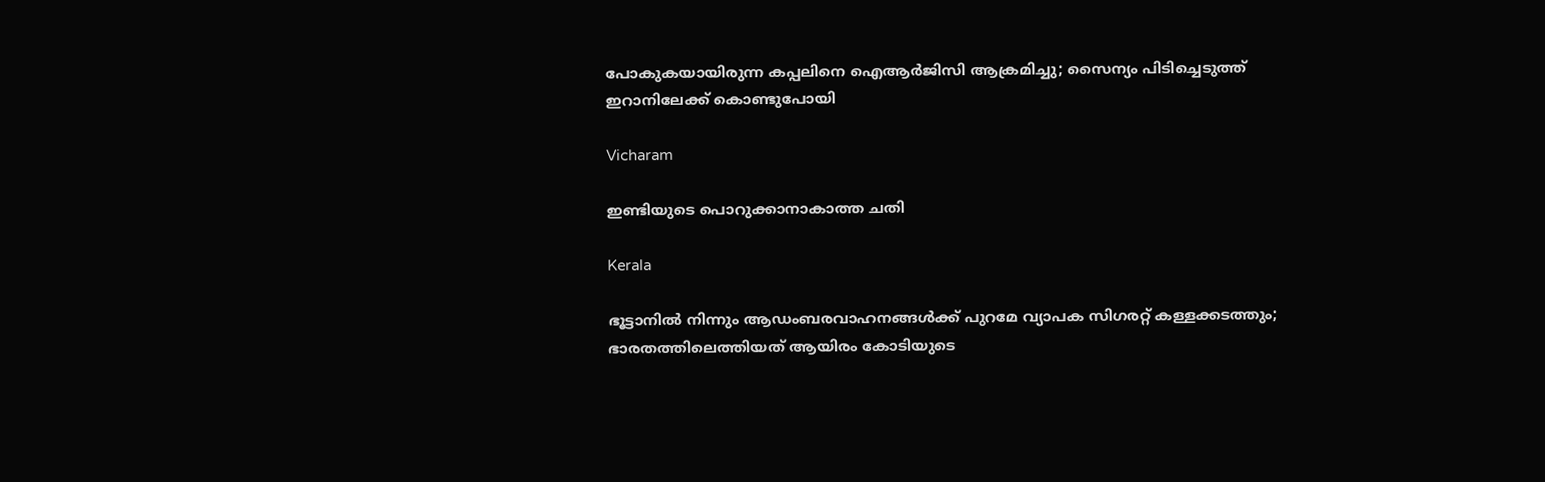പോകുകയായിരുന്ന കപ്പലിനെ ഐആർജിസി ആക്രമിച്ചു; സൈന്യം പിടിച്ചെടുത്ത് ഇറാനിലേക്ക് കൊണ്ടുപോയി

Vicharam

ഇണ്ടിയുടെ പൊറുക്കാനാകാത്ത ചതി

Kerala

ഭൂട്ടാനിൽ നിന്നും ആഡംബരവാഹനങ്ങൾക്ക് പുറമേ വ്യാപക സിഗരറ്റ് കള്ളക്കടത്തും; ഭാരതത്തിലെത്തിയത് ആയിരം കോടിയുടെ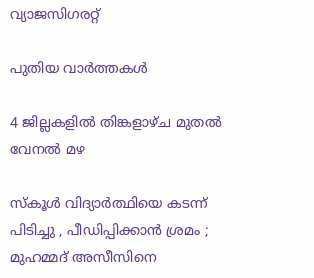വ്യാജസിഗരറ്റ്

പുതിയ വാര്‍ത്തകള്‍

4 ജില്ലകളില്‍ തിങ്കളാഴ്ച മുതല്‍ വേനല്‍ മഴ

സ്കൂൾ വിദ്യാർത്ഥിയെ കടന്ന് പിടിച്ചു , പീഡിപ്പിക്കാൻ ശ്രമം ; മുഹമ്മദ് അസീസിനെ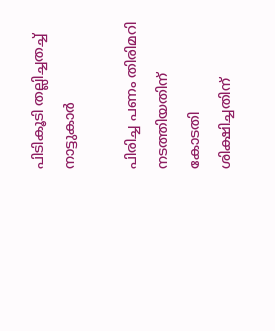പിടികൂടി തല്ലിച്ചതച്ച് നാട്ടുകാർ

പിരിച്ച പണം തിരിമറി നടത്തിയതിന് കോടതി ശിക്ഷിച്ചതിന്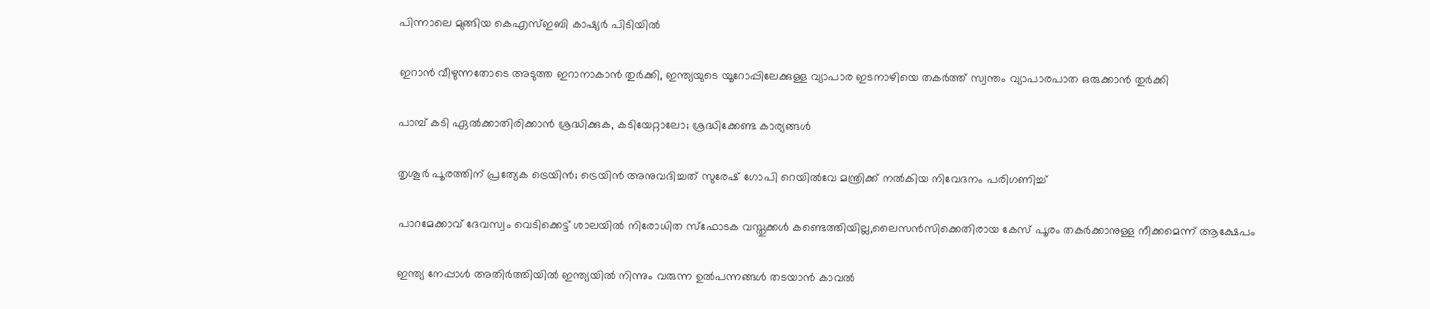പിന്നാലെ മുങ്ങിയ കെഎസ്ഇബി കാഷ്യര്‍ പിടിയില്‍

ഇറാന്‍ വീഴുന്നതോടെ അടുത്ത ഇറാനാകാന്‍ തുര്‍ക്കി, ഇന്ത്യയുടെ യൂറോപ്പിലേക്കുള്ള വ്യാപാര ഇടനാഴിയെ തകര്‍ത്ത് സ്വന്തം വ്യാപാരപാത ഒരുക്കാന്‍ തുര്‍ക്കി

പാമ്പ് കടി ഏല്‍ക്കാതിരിക്കാന്‍ ശ്രദ്ധിക്കുക, കടിയേറ്റാലോ; ശ്രദ്ധിക്കേണ്ട കാര്യങ്ങള്‍

തൃശൂര്‍ പൂരത്തിന് പ്രത്യേക ട്രെയിന്‍; ട്രെയിന്‍ അനുവദിച്ചത് സുരേഷ് ഗോപി റെയില്‍വേ മന്ത്രിക്ക് നല്‍കിയ നിവേദനം പരിഗണിച്ച്

പാറമേക്കാവ് ദേവസ്വം വെടിക്കെട്ട് ശാലയില്‍ നിരോധിത സ്‌ഫോടക വസ്തുക്കള്‍ കണ്ടെത്തിയില്ല,ലൈസന്‍സിക്കെതിരായ കേസ് പൂരം തകര്‍ക്കാനുള്ള നീക്കമെന്ന് ആക്ഷേപം

ഇന്ത്യ നേപ്പാള്‍ അതിര്‍ത്തിയില്‍ ഇന്ത്യയില്‍ നിന്നും വരുന്ന ഉല്‍പന്നങ്ങള്‍ തടയാന്‍ കാവല്‍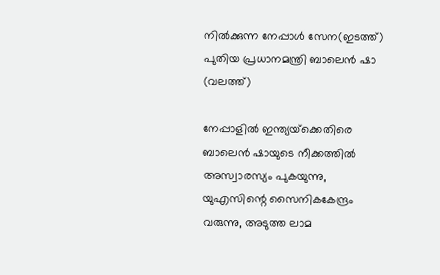നില്‍ക്കുന്ന നേപ്പാള്‍ സേന(ഇടത്ത്) പുതിയ പ്രധാനമന്ത്രി ബാലെന്‍ ഷാ (വലത്ത്)

നേപ്പാളില്‍ ഇന്ത്യയ്‌ക്കെതിരെ ബാലെന്‍ ഷായുടെ നീക്കത്തില്‍ അസ്വാരസ്യം പുകയുന്നു, യുഎസിന്റെ സൈനികകേന്ദ്രം വരുന്നു, അടുത്ത ലാമ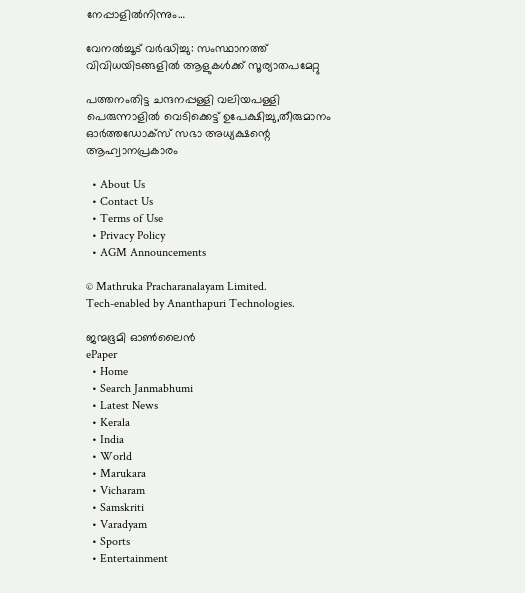നേപ്പാളില്‍നിന്നും…

വേനല്‍ച്ചൂട് വര്‍ദ്ധിച്ചു: സംസ്ഥാനത്ത് വിവിധയിടങ്ങളില്‍ ആളുകള്‍ക്ക് സൂര്യാതപമേറ്റു

പത്തനംതിട്ട ചന്ദനപ്പള്ളി വലിയപള്ളി പെരുന്നാളില്‍ വെടിക്കെട്ട് ഉപേക്ഷിച്ചു,തീരുമാനം ഓര്‍ത്തഡോക്‌സ് സഭാ അധ്യക്ഷന്റെ ആഹ്വാനപ്രകാരം

  • About Us
  • Contact Us
  • Terms of Use
  • Privacy Policy
  • AGM Announcements

© Mathruka Pracharanalayam Limited.
Tech-enabled by Ananthapuri Technologies.

ജന്മഭൂമി ഓണ്‍ലൈന്‍
ePaper
  • Home
  • Search Janmabhumi
  • Latest News
  • Kerala
  • India
  • World
  • Marukara
  • Vicharam
  • Samskriti
  • Varadyam
  • Sports
  • Entertainment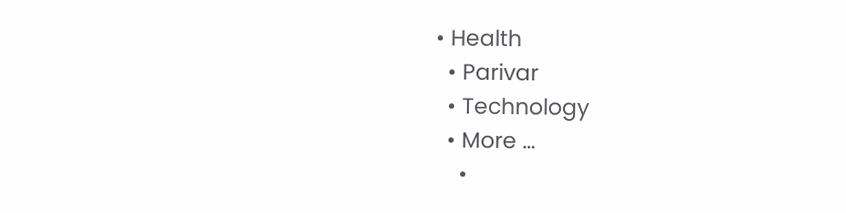• Health
  • Parivar
  • Technology
  • More …
    •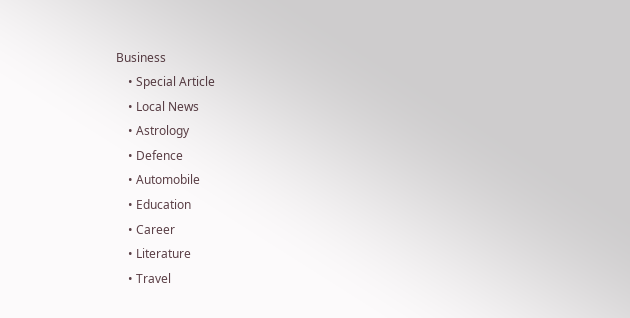Business
    • Special Article
    • Local News
    • Astrology
    • Defence
    • Automobile
    • Education
    • Career
    • Literature
    • Travel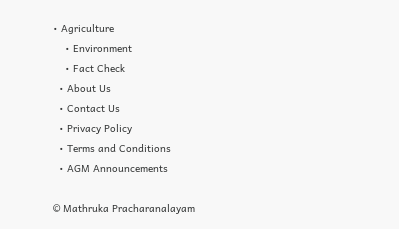• Agriculture
    • Environment
    • Fact Check
  • About Us
  • Contact Us
  • Privacy Policy
  • Terms and Conditions
  • AGM Announcements

© Mathruka Pracharanalayam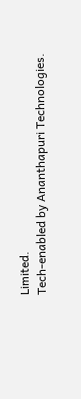Limited.
Tech-enabled by Ananthapuri Technologies.